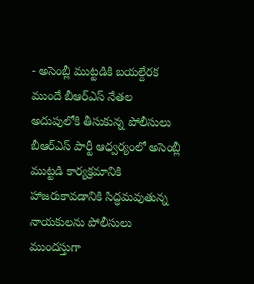- అసెంబ్లీ ముట్టడికి బయల్దేరక ముందే బీఆర్ఎస్ నేతల అదుపులోకి తీసుకున్న పోలీసులు
బీఆర్ఎస్ పార్టీ ఆధ్వర్యంలో అసెంబ్లీ ముట్టడి కార్యక్రమానికి హాజరుకావడానికి సిద్ధమవుతున్న నాయకులను పోలీసులు ముందస్తుగా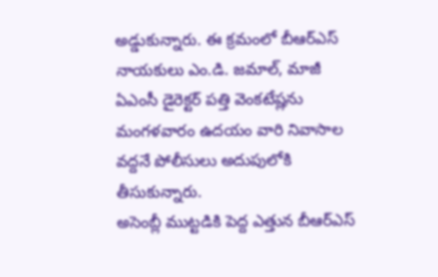అడ్డుకున్నారు. ఈ క్రమంలో బీఆర్ఎస్ నాయకులు ఎం.డి. జమాల్, మాజీ ఏఎంసీ డైరెక్టర్ పత్తి వెంకటేష్లను మంగళవారం ఉదయం వారి నివాసాల వద్దనే పోలీసులు అదుపులోకి తీసుకున్నారు.
అసెంబ్లీ ముట్టడికి పెద్ద ఎత్తున బీఆర్ఎస్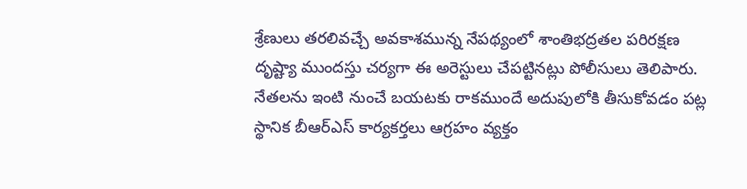శ్రేణులు తరలివచ్చే అవకాశమున్న నేపథ్యంలో శాంతిభద్రతల పరిరక్షణ దృష్ట్యా ముందస్తు చర్యగా ఈ అరెస్టులు చేపట్టినట్లు పోలీసులు తెలిపారు. నేతలను ఇంటి నుంచే బయటకు రాకముందే అదుపులోకి తీసుకోవడం పట్ల స్థానిక బీఆర్ఎస్ కార్యకర్తలు ఆగ్రహం వ్యక్తం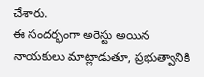చేశారు.
ఈ సందర్భంగా అరెస్టు అయిన నాయకులు మాట్లాడుతూ, ప్రభుత్వానికి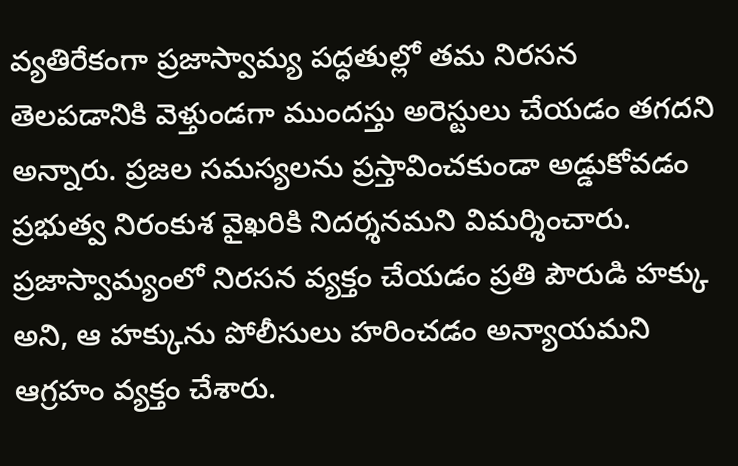వ్యతిరేకంగా ప్రజాస్వామ్య పద్ధతుల్లో తమ నిరసన తెలపడానికి వెళ్తుండగా ముందస్తు అరెస్టులు చేయడం తగదని అన్నారు. ప్రజల సమస్యలను ప్రస్తావించకుండా అడ్డుకోవడం ప్రభుత్వ నిరంకుశ వైఖరికి నిదర్శనమని విమర్శించారు.
ప్రజాస్వామ్యంలో నిరసన వ్యక్తం చేయడం ప్రతి పౌరుడి హక్కు అని, ఆ హక్కును పోలీసులు హరించడం అన్యాయమని ఆగ్రహం వ్యక్తం చేశారు.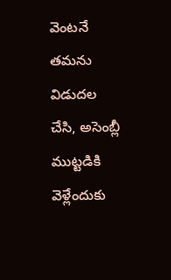వెంటనే తమను విడుదల చేసి, అసెంబ్లీ ముట్టడికి వెళ్లేందుకు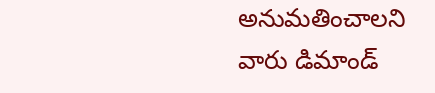అనుమతించాలని వారు డిమాండ్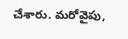చేశారు. మరోవైపు,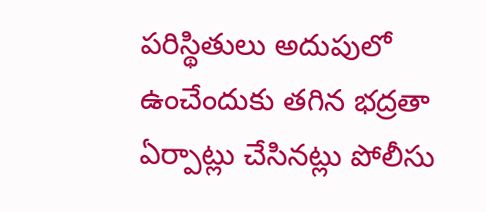పరిస్థితులు అదుపులో ఉంచేందుకు తగిన భద్రతా ఏర్పాట్లు చేసినట్లు పోలీసు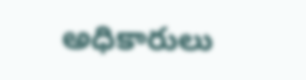అధికారులు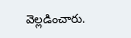వెల్లడించారు.